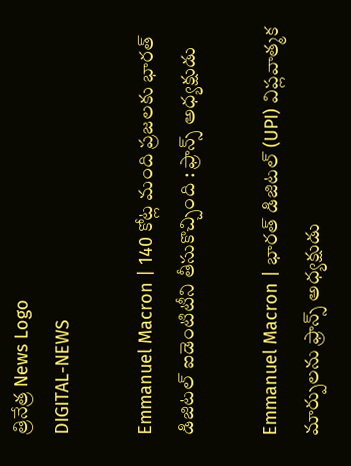త్రినేత్ర News Logo
DIGITAL-NEWS

Emmanuel Macron | 140 కోట్ల మంది ప్రజలకు భార‌త్‌ డిజిటల్ ఐడెంటిటీని తీసుకొచ్చింది : ఫ్రాన్స్ అధ్య‌క్షుడు

Emmanuel Macron | భారత్ డిజిటల్ (UPI) విప్లవాత్మక మార్పులను ఫ్రాన్స్ అధ్య‌క్షుడు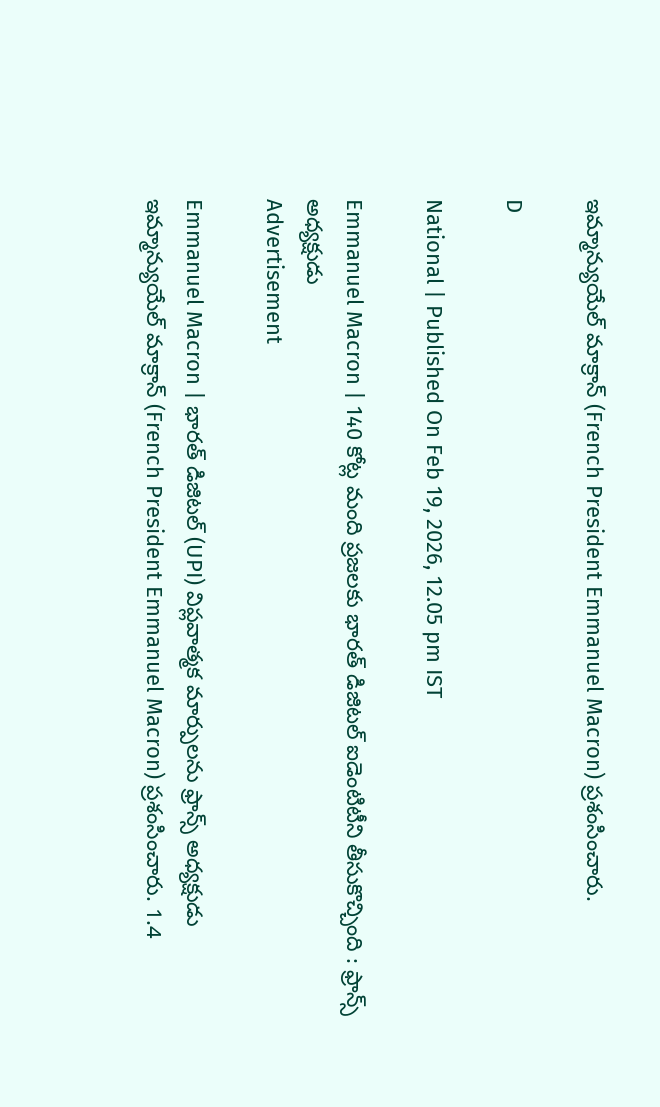ఇమ్మాన్యుయేల్ మాక్రాన్ (French President Emmanuel Macron) ప్ర‌శంసించారు.

D

National | Published On Feb 19, 2026, 12.05 pm IST

Emmanuel Macron | 140 కోట్ల మంది ప్రజలకు భార‌త్‌ డిజిటల్ ఐడెంటిటీని తీసుకొచ్చింది : ఫ్రాన్స్ అధ్య‌క్షుడు
Advertisement

Emmanuel Macron | భారత్ డిజిటల్ (UPI) విప్లవాత్మక మార్పులను ఫ్రాన్స్ అధ్య‌క్షుడు ఇమ్మాన్యుయేల్ మాక్రాన్ (French President Emmanuel Macron) ప్ర‌శంసించారు. 1.4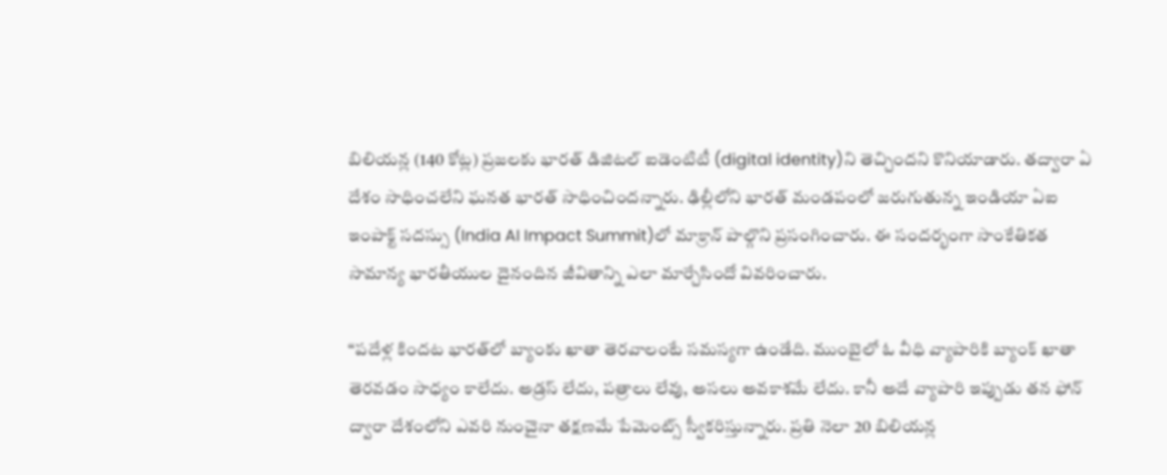బిలియన్ల (140 కోట్ల) ప్రజలకు భార‌త్‌ డిజిటల్ ఐడెంటిటీ (digital identity)ని తెచ్చింద‌ని కొనియాడారు. త‌ద్వారా ఏ దేశం సాధించలేని ఘనత భారత్ సాధించింద‌న్నారు. ఢిల్లీలోని భార‌త్ మండ‌పంలో జ‌రుగుతున్న ఇండియా ఏఐ ఇంపాక్ట్ స‌ద‌స్సు (India AI Impact Summit)లో మాక్రాన్ పాల్గొని ప్ర‌సంగించారు. ఈ సంద‌ర్భంగా సాంకేతికత సామాన్య భారతీయుల దైనందిన జీవితాన్ని ఎలా మార్చేసిందో వివ‌రించారు.

“ప‌దేళ్ల కింద‌ట‌ భారత్‌లో బ్యాంకు ఖాతా తెరవాలంటే సమస్యగా ఉండేది. ముంబైలో ఓ వీధి వ్యాపారికి బ్యాంక్ ఖాతా తెర‌వ‌డం సాధ్యం కాలేదు. అడ్ర‌స్ లేదు, ప‌త్రాలు లేవు, అస‌లు అవ‌కాశ‌మే లేదు. కానీ అదే వ్యాపారి ఇప్పుడు త‌న ఫోన్ ద్వారా దేశంలోని ఎవ‌రి నుంచైనా త‌క్ష‌ణ‌మే పేమెంట్స్ స్వీక‌రిస్తున్నారు. ప్ర‌తి నెలా 20 బిలియ‌న్ల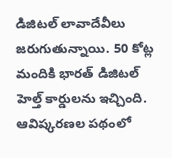డిజిట‌ల్ లావాదేవీలు జ‌రుగుతున్నాయి. 50 కోట్ల మందికి భార‌త్ డిజిట‌ల్ హెల్త్ కార్డుల‌ను ఇచ్చింది. ఆవిష్క‌ర‌ణ‌ల ప‌థంలో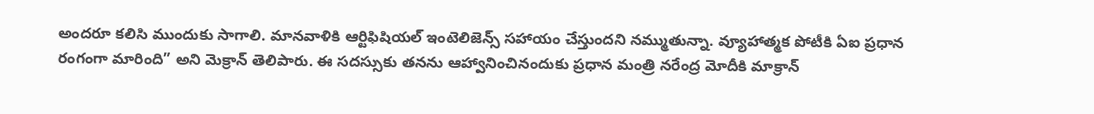అంద‌రూ క‌లిసి ముందుకు సాగాలి. మానవాళికి ఆర్టిఫిషియల్ ఇంటెలిజెన్స్ సహాయం చేస్తుందని నమ్ముతున్నా. వ్యూహాత్మక పోటీకి ఏఐ ప్రధాన రంగంగా మారింది” అని మెక్రాన్ తెలిపారు. ఈ స‌ద‌స్సుకు త‌న‌ను ఆహ్వానించినందుకు ప్ర‌ధాన మంత్రి న‌రేంద్ర మోదీకి మాక్రాన్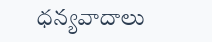ధ‌న్య‌వాదాలు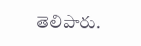తెలిపారు.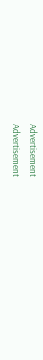Advertisement
Advertisement